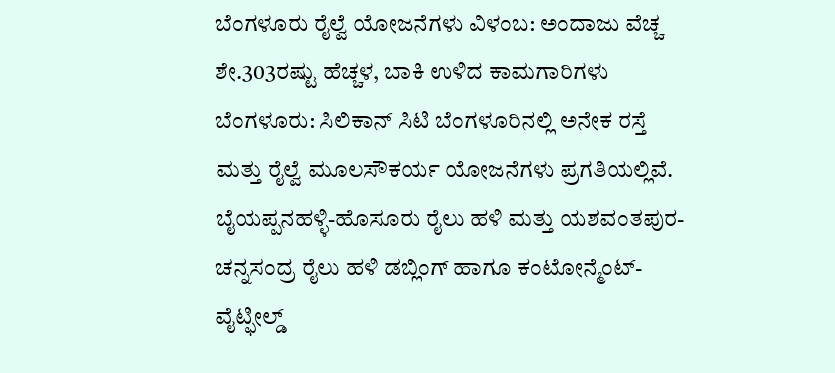ಬೆಂಗಳೂರು ರೈಲ್ವೆ ಯೋಜನೆಗಳು ವಿಳಂಬ: ಅಂದಾಜು ವೆಚ್ಚ ಶೇ.303ರಷ್ಟು ಹೆಚ್ಚಳ, ಬಾಕಿ ಉಳಿದ ಕಾಮಗಾರಿಗಳು
ಬೆಂಗಳೂರು: ಸಿಲಿಕಾನ್ ಸಿಟಿ ಬೆಂಗಳೂರಿನಲ್ಲಿ ಅನೇಕ ರಸ್ತೆ ಮತ್ತು ರೈಲ್ವೆ ಮೂಲಸೌಕರ್ಯ ಯೋಜನೆಗಳು ಪ್ರಗತಿಯಲ್ಲಿವೆ. ಬೈಯಪ್ಪನಹಳ್ಳಿ-ಹೊಸೂರು ರೈಲು ಹಳಿ ಮತ್ತು ಯಶವಂತಪುರ-ಚನ್ನಸಂದ್ರ ರೈಲು ಹಳಿ ಡಬ್ಲಿಂಗ್ ಹಾಗೂ ಕಂಟೋನ್ಮೆಂಟ್-ವೈಟ್ಫೀಲ್ಡ್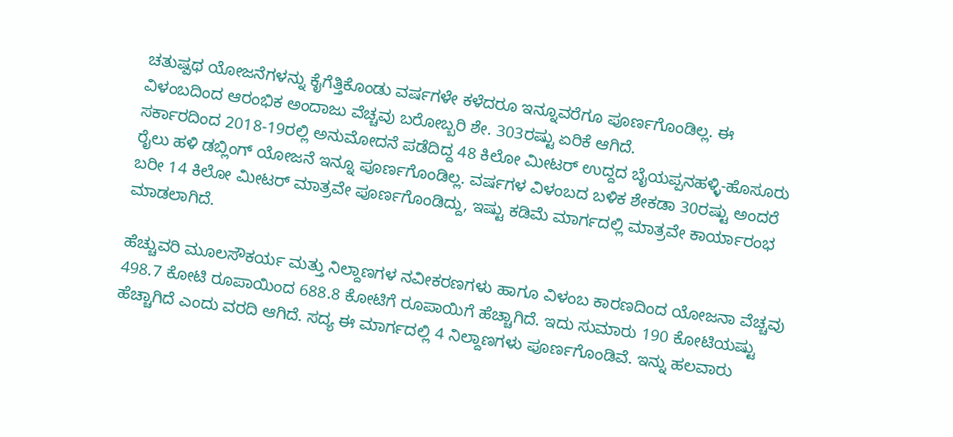ಚತುಷ್ಪಥ ಯೋಜನೆಗಳನ್ನು ಕೈಗೆತ್ತಿಕೊಂಡು ವರ್ಷಗಳೇ ಕಳೆದರೂ ಇನ್ನೂವರೆಗೂ ಪೂರ್ಣಗೊಂಡಿಲ್ಲ. ಈ ವಿಳಂಬದಿಂದ ಆರಂಭಿಕ ಅಂದಾಜು ವೆಚ್ಚವು ಬರೋಬ್ಬರಿ ಶೇ. 303ರಷ್ಟು ಏರಿಕೆ ಆಗಿದೆ.
ಸರ್ಕಾರದಿಂದ 2018-19ರಲ್ಲಿ ಅನುಮೋದನೆ ಪಡೆದಿದ್ದ 48 ಕಿಲೋ ಮೀಟರ್ ಉದ್ದದ ಬೈಯಪ್ಪನಹಳ್ಳಿ-ಹೊಸೂರು ರೈಲು ಹಳಿ ಡಬ್ಲಿಂಗ್ ಯೋಜನೆ ಇನ್ನೂ ಪೂರ್ಣಗೊಂಡಿಲ್ಲ. ವರ್ಷಗಳ ವಿಳಂಬದ ಬಳಿಕ ಶೇಕಡಾ 30ರಷ್ಟು ಅಂದರೆ ಬರೀ 14 ಕಿಲೋ ಮೀಟರ್ ಮಾತ್ರವೇ ಪೂರ್ಣಗೊಂಡಿದ್ದು, ಇಷ್ಟು ಕಡಿಮೆ ಮಾರ್ಗದಲ್ಲಿ ಮಾತ್ರವೇ ಕಾರ್ಯಾರಂಭ ಮಾಡಲಾಗಿದೆ.

ಹೆಚ್ಚುವರಿ ಮೂಲಸೌಕರ್ಯ ಮತ್ತು ನಿಲ್ದಾಣಗಳ ನವೀಕರಣಗಳು ಹಾಗೂ ವಿಳಂಬ ಕಾರಣದಿಂದ ಯೋಜನಾ ವೆಚ್ಚವು 498.7 ಕೋಟಿ ರೂಪಾಯಿಂದ 688.8 ಕೋಟಿಗೆ ರೂಪಾಯಿಗೆ ಹೆಚ್ಚಾಗಿದೆ. ಇದು ಸುಮಾರು 190 ಕೋಟಿಯಷ್ಟು ಹೆಚ್ಚಾಗಿದೆ ಎಂದು ವರದಿ ಆಗಿದೆ. ಸದ್ಯ ಈ ಮಾರ್ಗದಲ್ಲಿ 4 ನಿಲ್ದಾಣಗಳು ಪೂರ್ಣಗೊಂಡಿವೆ. ಇನ್ನು ಹಲವಾರು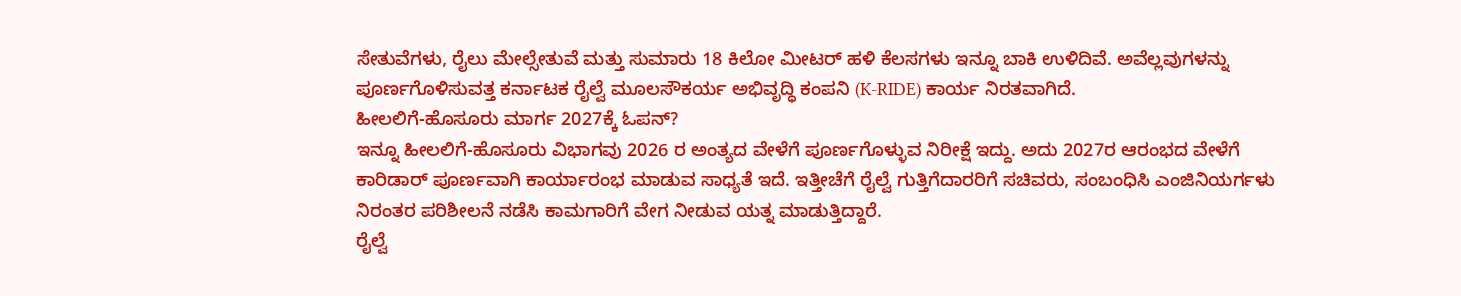ಸೇತುವೆಗಳು, ರೈಲು ಮೇಲ್ಸೇತುವೆ ಮತ್ತು ಸುಮಾರು 18 ಕಿಲೋ ಮೀಟರ್ ಹಳಿ ಕೆಲಸಗಳು ಇನ್ನೂ ಬಾಕಿ ಉಳಿದಿವೆ. ಅವೆಲ್ಲವುಗಳನ್ನು ಪೂರ್ಣಗೊಳಿಸುವತ್ತ ಕರ್ನಾಟಕ ರೈಲ್ವೆ ಮೂಲಸೌಕರ್ಯ ಅಭಿವೃದ್ಧಿ ಕಂಪನಿ (K-RIDE) ಕಾರ್ಯ ನಿರತವಾಗಿದೆ.
ಹೀಲಲಿಗೆ-ಹೊಸೂರು ಮಾರ್ಗ 2027ಕ್ಕೆ ಓಪನ್?
ಇನ್ನೂ ಹೀಲಲಿಗೆ-ಹೊಸೂರು ವಿಭಾಗವು 2026 ರ ಅಂತ್ಯದ ವೇಳೆಗೆ ಪೂರ್ಣಗೊಳ್ಳುವ ನಿರೀಕ್ಷೆ ಇದ್ದು. ಅದು 2027ರ ಆರಂಭದ ವೇಳೆಗೆ ಕಾರಿಡಾರ್ ಪೂರ್ಣವಾಗಿ ಕಾರ್ಯಾರಂಭ ಮಾಡುವ ಸಾಧ್ಯತೆ ಇದೆ. ಇತ್ತೀಚೆಗೆ ರೈಲ್ವೆ ಗುತ್ತಿಗೆದಾರರಿಗೆ ಸಚಿವರು, ಸಂಬಂಧಿಸಿ ಎಂಜಿನಿಯರ್ಗಳು ನಿರಂತರ ಪರಿಶೀಲನೆ ನಡೆಸಿ ಕಾಮಗಾರಿಗೆ ವೇಗ ನೀಡುವ ಯತ್ನ ಮಾಡುತ್ತಿದ್ದಾರೆ.
ರೈಲ್ವೆ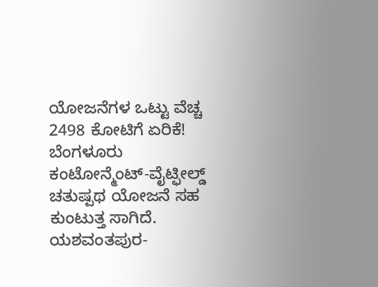ಯೋಜನೆಗಳ ಒಟ್ಟು ವೆಚ್ಚ 2498 ಕೋಟಿಗೆ ಏರಿಕೆ!
ಬೆಂಗಳೂರು ಕಂಟೋನ್ಮೆಂಟ್-ವೈಟ್ಫೀಲ್ಡ್ ಚತುಷ್ಪಥ ಯೋಜನೆ ಸಹ ಕುಂಟುತ್ತ ಸಾಗಿದೆ. ಯಶವಂತಪುರ-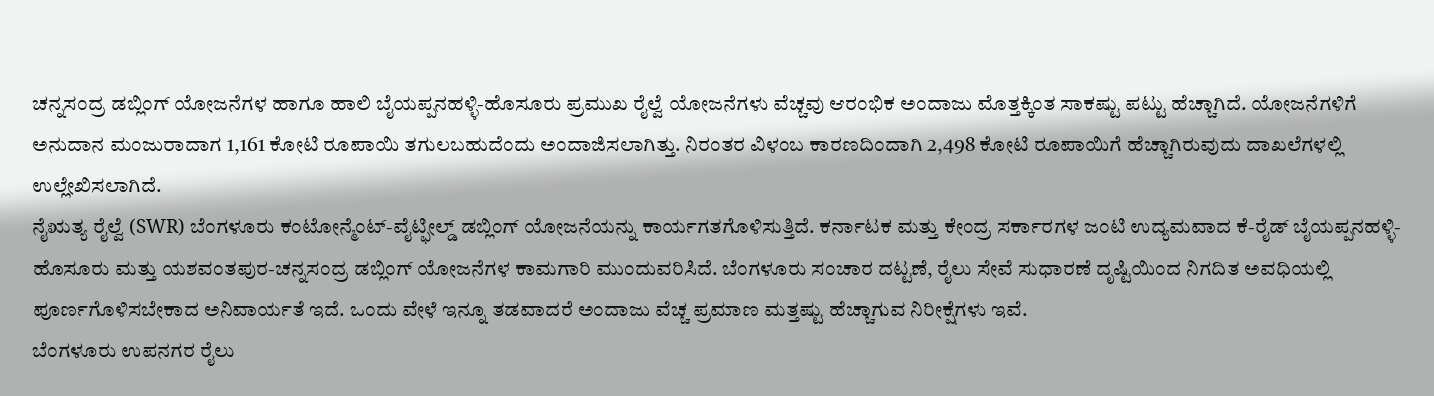ಚನ್ನಸಂದ್ರ ಡಬ್ಲಿಂಗ್ ಯೋಜನೆಗಳ ಹಾಗೂ ಹಾಲಿ ಬೈಯಪ್ಪನಹಳ್ಳಿ-ಹೊಸೂರು ಪ್ರಮುಖ ರೈಲ್ವೆ ಯೋಜನೆಗಳು ವೆಚ್ಚವು ಆರಂಭಿಕ ಅಂದಾಜು ಮೊತ್ತಕ್ಕಿಂತ ಸಾಕಷ್ಟು ಪಟ್ಟು ಹೆಚ್ಚಾಗಿದೆ. ಯೋಜನೆಗಳಿಗೆ ಅನುದಾನ ಮಂಜುರಾದಾಗ 1,161 ಕೋಟಿ ರೂಪಾಯಿ ತಗುಲಬಹುದೆಂದು ಅಂದಾಜಿಸಲಾಗಿತ್ತು. ನಿರಂತರ ವಿಳಂಬ ಕಾರಣದಿಂದಾಗಿ 2,498 ಕೋಟಿ ರೂಪಾಯಿಗೆ ಹೆಚ್ಚಾಗಿರುವುದು ದಾಖಲೆಗಳಲ್ಲಿ ಉಲ್ಲೇಖಿಸಲಾಗಿದೆ.
ನೈಋತ್ಯ ರೈಲ್ವೆ (SWR) ಬೆಂಗಳೂರು ಕಂಟೋನ್ಮೆಂಟ್-ವೈಟ್ಫೀಲ್ಡ್ ಡಬ್ಲಿಂಗ್ ಯೋಜನೆಯನ್ನು ಕಾರ್ಯಗತಗೊಳಿಸುತ್ತಿದೆ. ಕರ್ನಾಟಕ ಮತ್ತು ಕೇಂದ್ರ ಸರ್ಕಾರಗಳ ಜಂಟಿ ಉದ್ಯಮವಾದ ಕೆ-ರೈಡ್ ಬೈಯಪ್ಪನಹಳ್ಳಿ-ಹೊಸೂರು ಮತ್ತು ಯಶವಂತಪುರ-ಚನ್ನಸಂದ್ರ ಡಬ್ಲಿಂಗ್ ಯೋಜನೆಗಳ ಕಾಮಗಾರಿ ಮುಂದುವರಿಸಿದೆ. ಬೆಂಗಳೂರು ಸಂಚಾರ ದಟ್ಟಣೆ, ರೈಲು ಸೇವೆ ಸುಧಾರಣೆ ದೃಷ್ಟಿಯಿಂದ ನಿಗದಿತ ಅವಧಿಯಲ್ಲಿ ಪೂರ್ಣಗೊಳಿಸಬೇಕಾದ ಅನಿವಾರ್ಯತೆ ಇದೆ. ಒಂದು ವೇಳೆ ಇನ್ನೂ ತಡವಾದರೆ ಅಂದಾಜು ವೆಚ್ಚ ಪ್ರಮಾಣ ಮತ್ತಷ್ಟು ಹೆಚ್ಚಾಗುವ ನಿರೀಕ್ಷೆಗಳು ಇವೆ.
ಬೆಂಗಳೂರು ಉಪನಗರ ರೈಲು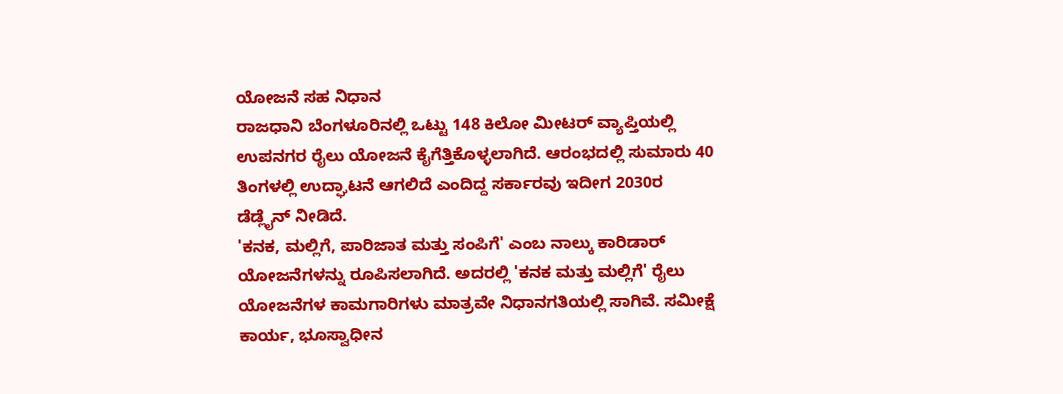ಯೋಜನೆ ಸಹ ನಿಧಾನ
ರಾಜಧಾನಿ ಬೆಂಗಳೂರಿನಲ್ಲಿ ಒಟ್ಟು 148 ಕಿಲೋ ಮೀಟರ್ ವ್ಯಾಪ್ತಿಯಲ್ಲಿ ಉಪನಗರ ರೈಲು ಯೋಜನೆ ಕೈಗೆತ್ತಿಕೊಳ್ಳಲಾಗಿದೆ. ಆರಂಭದಲ್ಲಿ ಸುಮಾರು 40 ತಿಂಗಳಲ್ಲಿ ಉದ್ಘಾಟನೆ ಆಗಲಿದೆ ಎಂದಿದ್ದ ಸರ್ಕಾರವು ಇದೀಗ 2030ರ ಡೆಡ್ಲೈನ್ ನೀಡಿದೆ.
'ಕನಕ, ಮಲ್ಲಿಗೆ, ಪಾರಿಜಾತ ಮತ್ತು ಸಂಪಿಗೆ' ಎಂಬ ನಾಲ್ಕು ಕಾರಿಡಾರ್ ಯೋಜನೆಗಳನ್ನು ರೂಪಿಸಲಾಗಿದೆ. ಅದರಲ್ಲಿ 'ಕನಕ ಮತ್ತು ಮಲ್ಲಿಗೆ' ರೈಲು ಯೋಜನೆಗಳ ಕಾಮಗಾರಿಗಳು ಮಾತ್ರವೇ ನಿಧಾನಗತಿಯಲ್ಲಿ ಸಾಗಿವೆ. ಸಮೀಕ್ಷೆ ಕಾರ್ಯ, ಭೂಸ್ವಾಧೀನ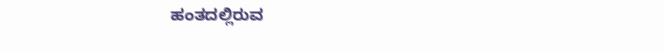ಹಂತದಲ್ಲಿರುವ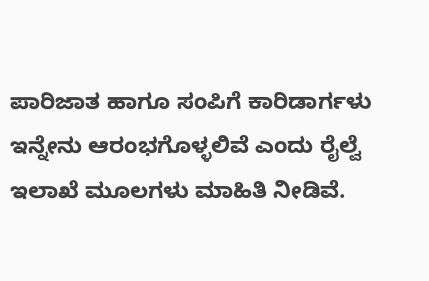ಪಾರಿಜಾತ ಹಾಗೂ ಸಂಪಿಗೆ ಕಾರಿಡಾರ್ಗಳು ಇನ್ನೇನು ಆರಂಭಗೊಳ್ಳಲಿವೆ ಎಂದು ರೈಲ್ವೆ ಇಲಾಖೆ ಮೂಲಗಳು ಮಾಹಿತಿ ನೀಡಿವೆ.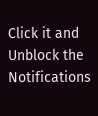Click it and Unblock the Notifications